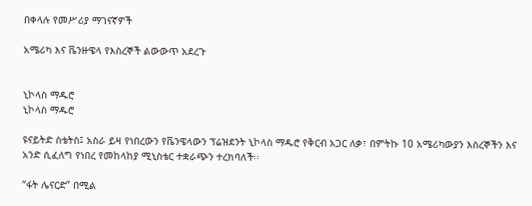በቀላሉ የመሥሪያ ማገናኛዎች

አሜሪካ እና ቬንዙዌላ የእስረኞች ልውውጥ አደረጉ


ኒኮላስ ማዱሮ
ኒኮላስ ማዱሮ

ዩናይትድ ስቴትስ፤ አስራ ይዛ የነበረውን የቬንዌላውን ፕሬዝደንት ኒኮላስ ማዱሮ የቅርብ አጋር ለቃ፣ በምትኩ 10 አሜሪካውያን እስረኞችን እና አንድ ሲፈለግ የነበረ የመከላከያ ሚኒስቴር ተቋራጭን ተረክባለች፡፡

“ፋት ሌናርድ” በሚል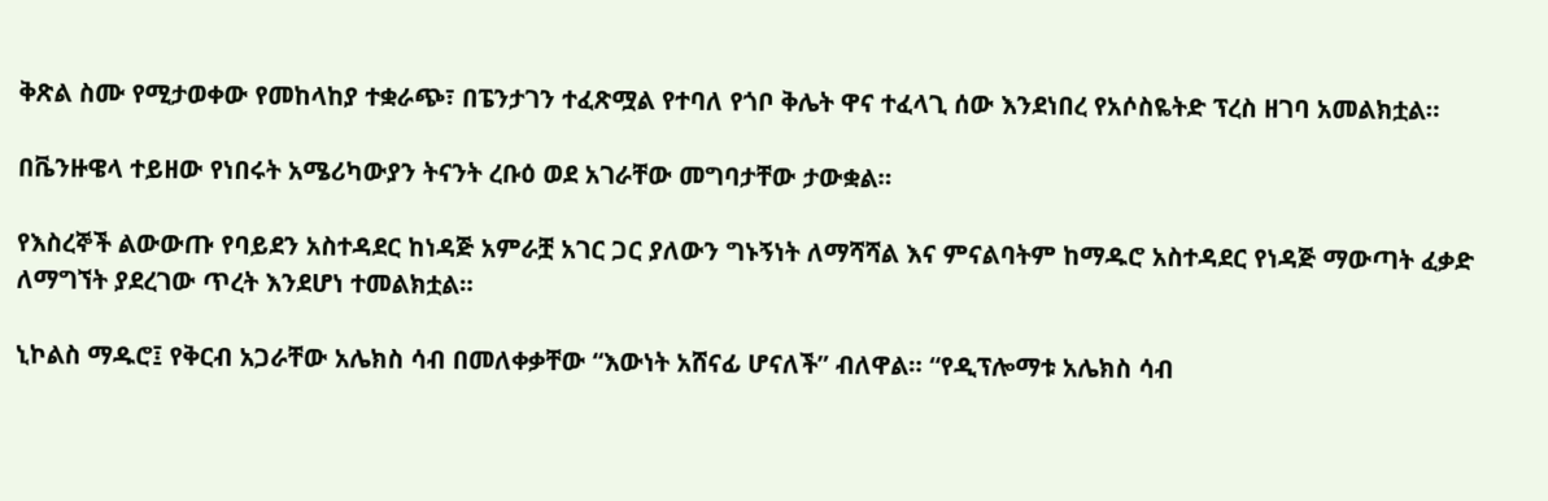ቅጽል ስሙ የሚታወቀው የመከላከያ ተቋራጭ፣ በፔንታገን ተፈጽሟል የተባለ የጎቦ ቅሌት ዋና ተፈላጊ ሰው እንደነበረ የአሶስዬትድ ፕረስ ዘገባ አመልክቷል።

በቬንዙዌላ ተይዘው የነበሩት አሜሪካውያን ትናንት ረቡዕ ወደ አገራቸው መግባታቸው ታውቋል።

የእስረኞች ልውውጡ የባይደን አስተዳደር ከነዳጅ አምራቿ አገር ጋር ያለውን ግኑኝነት ለማሻሻል እና ምናልባትም ከማዱሮ አስተዳደር የነዳጅ ማውጣት ፈቃድ ለማግኘት ያደረገው ጥረት እንደሆነ ተመልክቷል።

ኒኮልስ ማዱሮ፤ የቅርብ አጋራቸው አሌክስ ሳብ በመለቀቃቸው “እውነት አሸናፊ ሆናለች” ብለዋል። “የዲፕሎማቱ አሌክስ ሳብ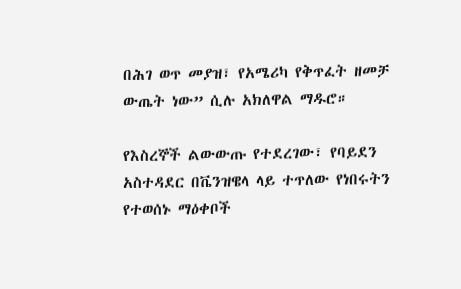በሕገ ወጥ መያዝ፣ የአሜሪካ የቅጥፈት ዘመቻ ውጤት ነው” ሲሉ አክለዋል ማዱሮ።

የእስረኞች ልውውጡ የተደረገው፣ የባይደን አስተዳደር በቬንዝዌላ ላይ ተጥለው የነበሩትን የተወሰኑ ማዕቀቦች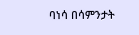ባነሳ በሳምንታት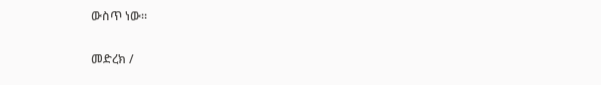ውስጥ ነው።

መድረክ /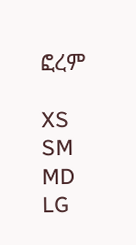ፎረም

XS
SM
MD
LG